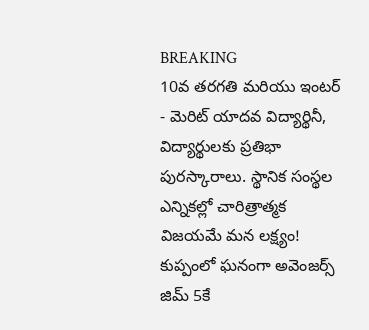BREAKING
10వ తరగతి మరియు ఇంటర్ - మెరిట్ యాదవ విద్యార్థినీ, విద్యార్థులకు ప్రతిభా పురస్కారాలు. స్థానిక సంస్థల ఎన్నికల్లో చారిత్రాత్మక విజయమే మన లక్ష్యం! కుప్పంలో ఘనంగా అవెంజర్స్ జిమ్ 5కే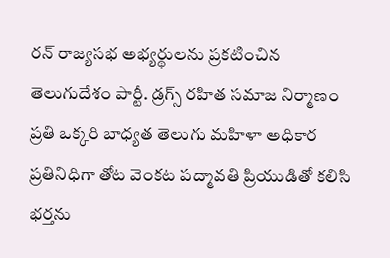రన్ రాజ్యసభ అభ్యర్థులను ప్రకటించిన తెలుగుదేశం పార్టీ. డ్రగ్స్ రహిత సమాజ నిర్మాణం ప్రతి ఒక్కరి బాధ్యత తెలుగు మహిళా అధికార ప్రతినిధిగా తోట వెంకట పద్మావతి ప్రియుడితో కలిసి భర్తను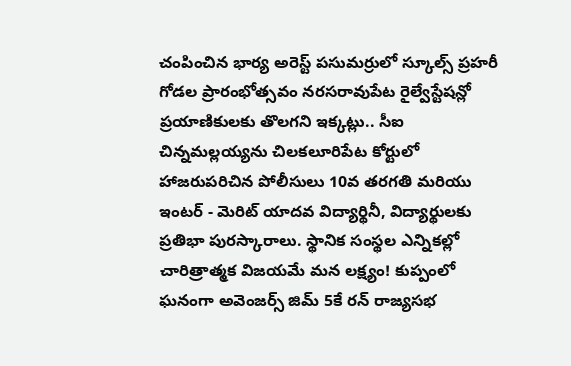చంపించిన భార్య అరెస్ట్ పసుమర్రులో స్కూల్స్ ప్రహరీ గోడల ప్రారంభోత్సవం నరసరావుపేట రైల్వేస్టేషన్లో ప్రయాణికులకు తొలగని ఇక్కట్లు.. సీఐ చిన్నమల్లయ్యను చిలకలూరిపేట కోర్టులో హాజరుపరిచిన పోలీసులు 10వ తరగతి మరియు ఇంటర్ - మెరిట్ యాదవ విద్యార్థినీ, విద్యార్థులకు ప్రతిభా పురస్కారాలు. స్థానిక సంస్థల ఎన్నికల్లో చారిత్రాత్మక విజయమే మన లక్ష్యం! కుప్పంలో ఘనంగా అవెంజర్స్ జిమ్ 5కే రన్ రాజ్యసభ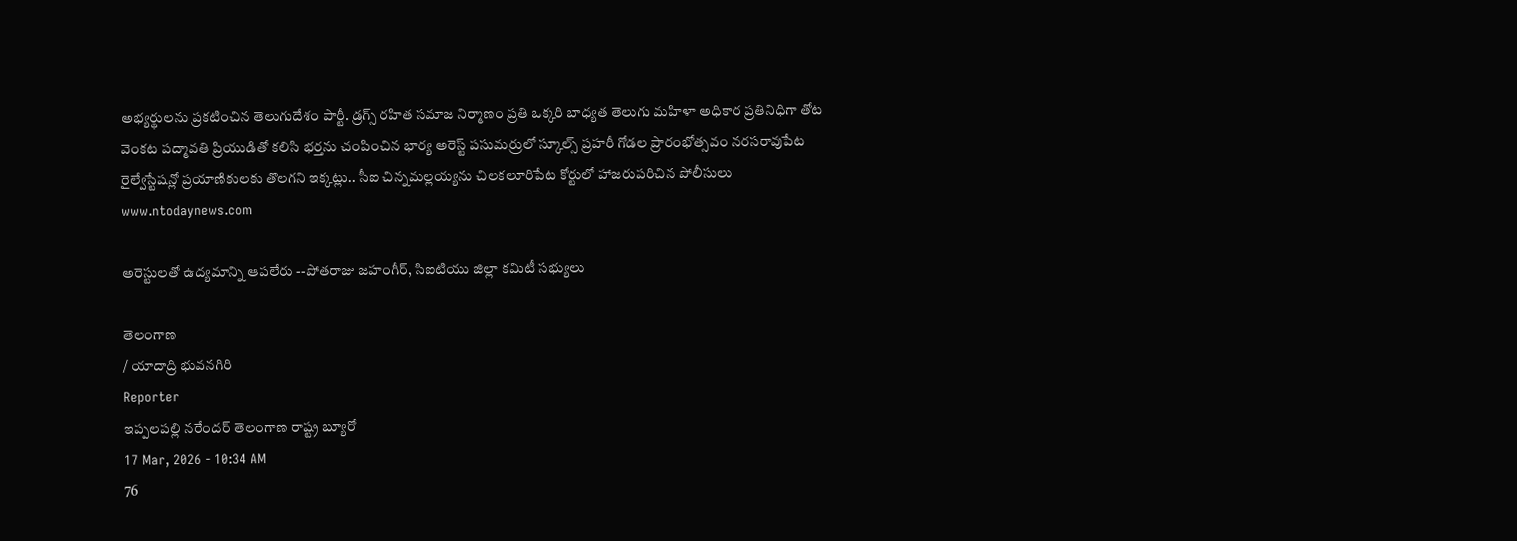అభ్యర్థులను ప్రకటించిన తెలుగుదేశం పార్టీ. డ్రగ్స్ రహిత సమాజ నిర్మాణం ప్రతి ఒక్కరి బాధ్యత తెలుగు మహిళా అధికార ప్రతినిధిగా తోట వెంకట పద్మావతి ప్రియుడితో కలిసి భర్తను చంపించిన భార్య అరెస్ట్ పసుమర్రులో స్కూల్స్ ప్రహరీ గోడల ప్రారంభోత్సవం నరసరావుపేట రైల్వేస్టేషన్లో ప్రయాణికులకు తొలగని ఇక్కట్లు.. సీఐ చిన్నమల్లయ్యను చిలకలూరిపేట కోర్టులో హాజరుపరిచిన పోలీసులు
www.ntodaynews.com

అరెస్టులతో ఉద్యమాన్ని ఆపలేరు --పోతరాజు జహంగీర్, సిఐటియు జిల్లా కమిటీ సభ్యులు

తెలంగాణ
/ యాదాద్రి భువనగిరి
Reporter
ఇప్పలపల్లి నరేందర్ తెలంగాణ రాష్ట్ర బ్యూరో
17 Mar, 2026 - 10:34 AM
76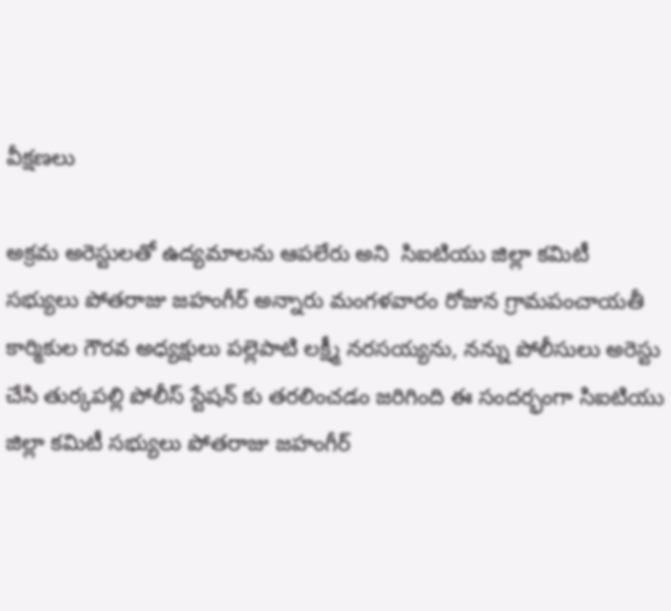వీక్షణలు

అక్రమ అరెస్టులతో ఉద్యమాలను ఆపలేరు అని  సిఐటియు జిల్లా కమిటీ సభ్యులు పోతరాజు జహంగీర్ అన్నారు మంగళవారం రోజున గ్రామపంచాయతీ కార్మికుల గౌరవ అధ్యక్షులు పల్లెపాటి లక్ష్మీ నరసయ్యను, నన్ను పోలీసులు అరెస్టు చేసి తుర్కపల్లి పోలీస్ స్టేషన్ కు తరలించడం జరిగింది ఈ సందర్భంగా సిఐటియు జిల్లా కమిటీ సభ్యులు పోతరాజు జహంగీర్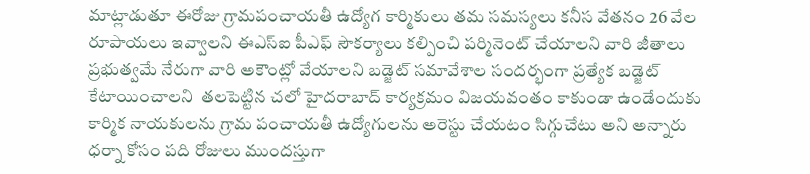మాట్లాడుతూ ఈరోజు గ్రామపంచాయతీ ఉద్యోగ కార్మికులు తమ సమస్యలు కనీస వేతనం 26 వేల రూపాయలు ఇవ్వాలని ఈఎస్ఐ పీఎఫ్ సౌకర్యాలు కల్పించి పర్మినెంట్ చేయాలని వారి జీతాలు ప్రభుత్వమే నేరుగా వారి అకౌంట్లో వేయాలని బడ్జెట్ సమావేశాల సందర్భంగా ప్రత్యేక బడ్జెట్ కేటాయించాలని  తలపెట్టిన చలో హైదరాబాద్ కార్యక్రమం విజయవంతం కాకుండా ఉండేందుకు కార్మిక నాయకులను గ్రామ పంచాయతీ ఉద్యోగులను అరెస్టు చేయటం సిగ్గుచేటు అని అన్నారు ధర్నా కోసం పది రోజులు ముందస్తుగా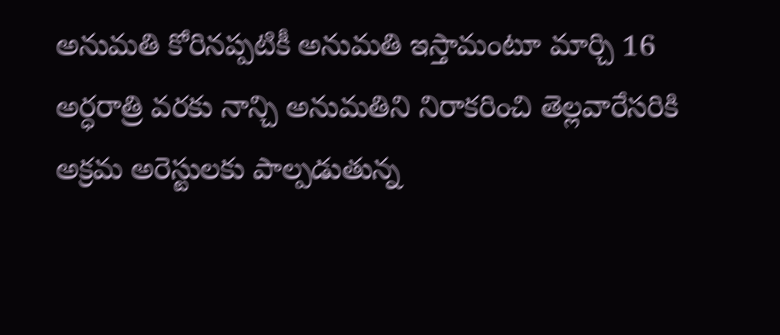అనుమతి కోరినప్పటికీ అనుమతి ఇస్తామంటూ మార్చి 16 అర్ధరాత్రి వరకు నాన్చి అనుమతిని నిరాకరించి తెల్లవారేసరికి అక్రమ అరెస్టులకు పాల్పడుతున్న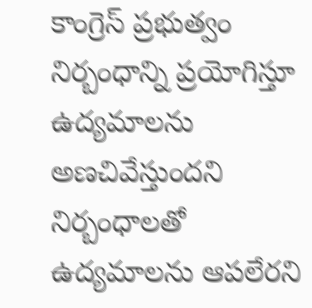కాంగ్రెస్ ప్రభుత్వం నిర్బంధాన్ని ప్రయోగిస్తూ ఉద్యమాలను అణచివేస్తుందని నిర్బంధాలతో ఉద్యమాలను ఆపలేరని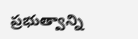ప్రభుత్వాన్ని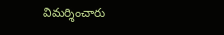విమర్శించారు